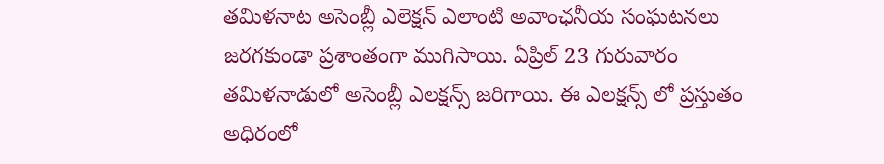తమిళనాట అసెంబ్లీ ఎలెక్షన్ ఎలాంటి అవాంఛనీయ సంఘటనలు జరగకుండా ప్రశాంతంగా ముగిసాయి. ఏప్రిల్ 23 గురువారం తమిళనాడులో అసెంబ్లీ ఎలక్షన్స్ జరిగాయి. ఈ ఎలక్షన్స్ లో ప్రస్తుతం అధిరంలో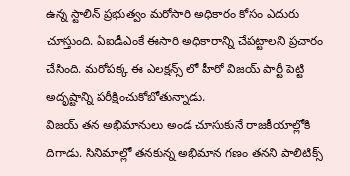ఉన్న స్టాలిన్ ప్రభుత్వం మరోసారి అధికారం కోసం ఎదురు చూస్తుంది. ఏఐడీఎంకే ఈసారి అధికారాన్ని చేపట్టాలని ప్రచారం చేసింది. మరోపక్క ఈ ఎలక్షన్స్ లో హీరో విజయ్ పార్టీ పెట్టి అదృష్టాన్ని పరీక్షించుకోబోతున్నాడు.
విజయ్ తన అభిమానులు అండ చూసుకునే రాజకీయాల్లోకి దిగాడు. సినిమాల్లో తనకున్న అభిమాన గణం తనని పాలిటిక్స్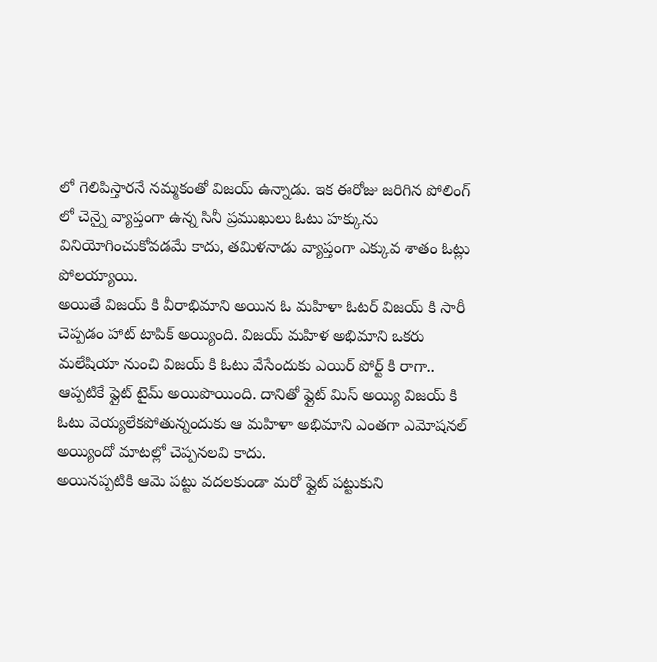లో గెలిపిస్తారనే నమ్మకంతో విజయ్ ఉన్నాడు. ఇక ఈరోజు జరిగిన పోలింగ్ లో చెన్నై వ్యాప్తంగా ఉన్న సినీ ప్రముఖులు ఓటు హక్కును వినియోగించుకోవడమే కాదు, తమిళనాడు వ్యాప్తంగా ఎక్కువ శాతం ఓట్లు పోలయ్యాయి.
అయితే విజయ్ కి వీరాభిమాని అయిన ఓ మహిళా ఓటర్ విజయ్ కి సారీ చెప్పడం హాట్ టాపిక్ అయ్యింది. విజయ్ మహిళ అభిమాని ఒకరు మలేషియా నుంచి విజయ్ కి ఓటు వేసేందుకు ఎయిర్ పోర్ట్ కి రాగా.. ఆప్పటికే ఫ్లైట్ టైమ్ అయిపొయింది. దానితో ఫ్లైట్ మిస్ అయ్యి విజయ్ కి ఓటు వెయ్యలేకపోతున్నందుకు ఆ మహిళా అభిమాని ఎంతగా ఎమోషనల్ అయ్యిందో మాటల్లో చెప్పనలవి కాదు.
అయినప్పటికి ఆమె పట్టు వదలకుండా మరో ఫ్లైట్ పట్టుకుని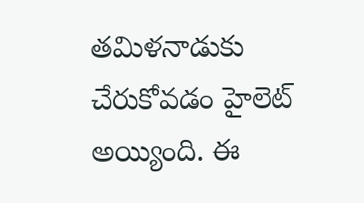తమిళనాడుకు చేరుకోవడం హైలెట్ అయ్యింది. ఈ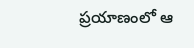ప్రయాణంలో ఆ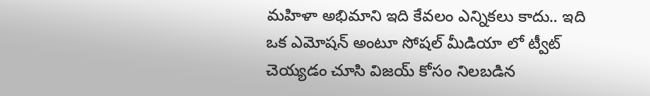మహిళా అభిమాని ఇది కేవలం ఎన్నికలు కాదు.. ఇది ఒక ఎమోషన్ అంటూ సోషల్ మీడియా లో ట్వీట్ చెయ్యడం చూసి విజయ్ కోసం నిలబడిన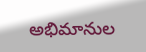అభిమానుల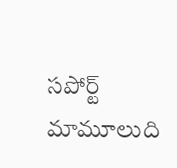సపోర్ట్ మామూలుది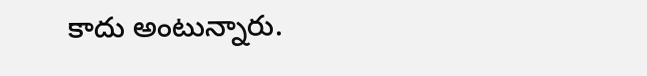కాదు అంటున్నారు.